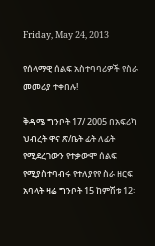Friday, May 24, 2013

የሰላማዊ ሰልፍ አስተባባሪዎች የስራ መመሪያ ተቀበሉ!

ቅዳሜ ግንቦት 17/ 2005 በአፍሪካ ህብረት ዋና ጽ/ቤት ፊት ለፊት የሚደረገውን የተቃውሞ ሰልፍ የሚያስተባብሩ የተለያየየ ስራ ዘርፍ አባላት ዛሬ ግንቦት 15 ከምሽቱ 12፡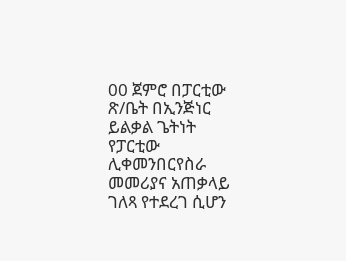00 ጀምሮ በፓርቲው ጽ/ቤት በኢንጅነር ይልቃል ጌትነት የፓርቲው ሊቀመንበርየስራ መመሪያና አጠቃላይ ገለጻ የተደረገ ሲሆን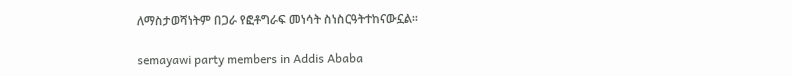ለማስታወሻነትም በጋራ የፎቶግራፍ መነሳት ስነስርዓትተከናውኗል።

semayawi party members in Addis Ababa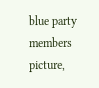blue party members picture,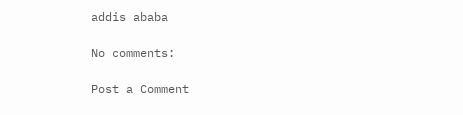addis ababa

No comments:

Post a Comment